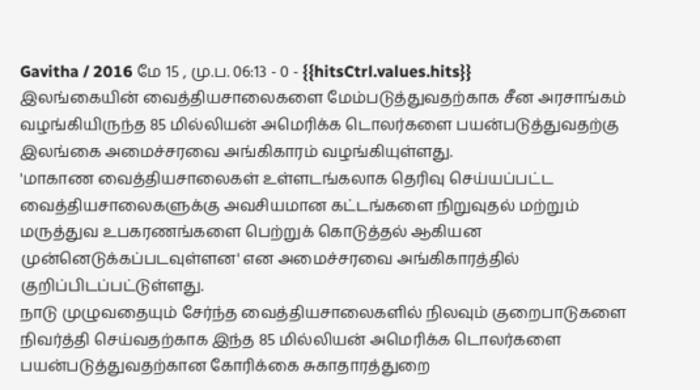Gavitha / 2016 மே 15 , மு.ப. 06:13 - 0 - {{hitsCtrl.values.hits}}
இலங்கையின் வைத்தியசாலைகளை மேம்படுத்துவதற்காக சீன அரசாங்கம் வழங்கியிருந்த 85 மில்லியன் அமெரிக்க டொலர்களை பயன்படுத்துவதற்கு இலங்கை அமைச்சரவை அங்கிகாரம் வழங்கியுள்ளது.
'மாகாண வைத்தியசாலைகள் உள்ளடங்கலாக தெரிவு செய்யப்பட்ட வைத்தியசாலைகளுக்கு அவசியமான கட்டங்களை நிறுவுதல் மற்றும் மருத்துவ உபகரணங்களை பெற்றுக் கொடுத்தல் ஆகியன முன்னெடுக்கப்படவுள்ளன' என அமைச்சரவை அங்கிகாரத்தில் குறிப்பிடப்பட்டுள்ளது.
நாடு முழுவதையும் சேர்ந்த வைத்தியசாலைகளில் நிலவும் குறைபாடுகளை நிவர்த்தி செய்வதற்காக இந்த 85 மில்லியன் அமெரிக்க டொலர்களை பயன்படுத்துவதற்கான கோரிக்கை சுகாதாரத்துறை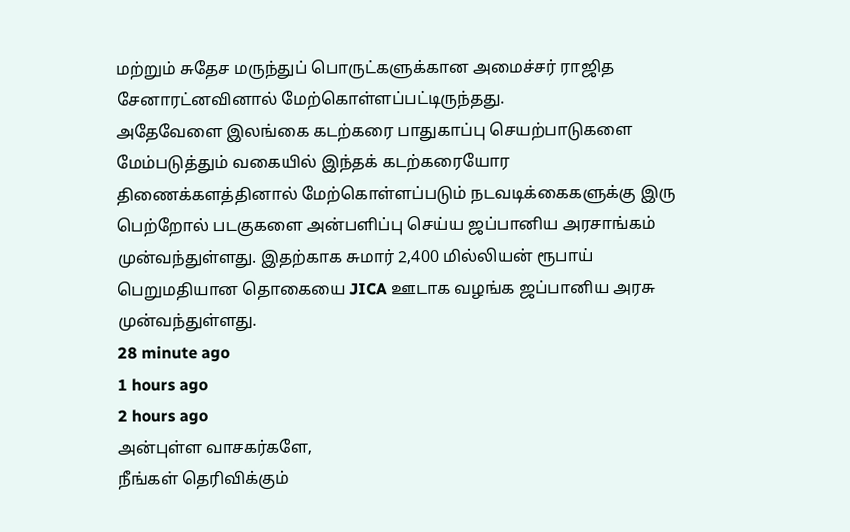மற்றும் சுதேச மருந்துப் பொருட்களுக்கான அமைச்சர் ராஜித சேனாரட்னவினால் மேற்கொள்ளப்பட்டிருந்தது.
அதேவேளை இலங்கை கடற்கரை பாதுகாப்பு செயற்பாடுகளை மேம்படுத்தும் வகையில் இந்தக் கடற்கரையோர திணைக்களத்தினால் மேற்கொள்ளப்படும் நடவடிக்கைகளுக்கு இரு பெற்றோல் படகுகளை அன்பளிப்பு செய்ய ஜப்பானிய அரசாங்கம் முன்வந்துள்ளது. இதற்காக சுமார் 2,400 மில்லியன் ரூபாய் பெறுமதியான தொகையை JICA ஊடாக வழங்க ஜப்பானிய அரசு முன்வந்துள்ளது.
28 minute ago
1 hours ago
2 hours ago
அன்புள்ள வாசகர்களே,
நீங்கள் தெரிவிக்கும்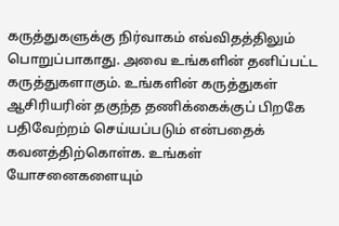கருத்துகளுக்கு நிர்வாகம் எவ்விதத்திலும் பொறுப்பாகாது. அவை உங்களின் தனிப்பட்ட கருத்துகளாகும். உங்களின் கருத்துகள் ஆசிரியரின் தகுந்த தணிக்கைக்குப் பிறகே பதிவேற்றம் செய்யப்படும் என்பதைக் கவனத்திற்கொள்க. உங்கள் யோசனைகளையும்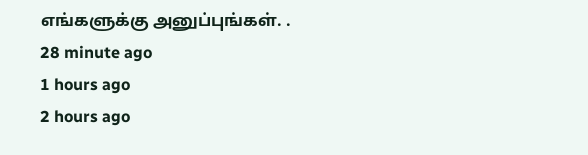எங்களுக்கு அனுப்புங்கள். .
28 minute ago
1 hours ago
2 hours ago